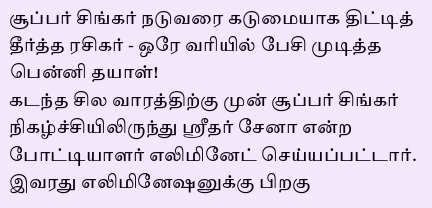சூப்பர் சிங்கர் நடுவரை கடுமையாக திட்டித் தீர்த்த ரசிகர் - ஒரே வரியில் பேசி முடித்த பென்னி தயாள்!
கடந்த சில வாரத்திற்கு முன் சூப்பர் சிங்கர் நிகழ்ச்சியிலிருந்து ஸ்ரீதர் சேனா என்ற போட்டியாளர் எலிமினேட் செய்யப்பட்டார்.
இவரது எலிமினேஷனுக்கு பிறகு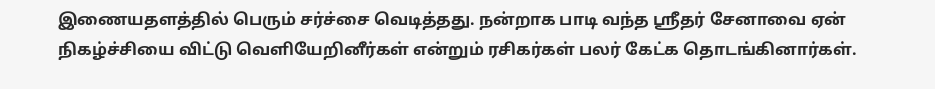இணையதளத்தில் பெரும் சர்ச்சை வெடித்தது. நன்றாக பாடி வந்த ஸ்ரீதர் சேனாவை ஏன் நிகழ்ச்சியை விட்டு வெளியேறினீர்கள் என்றும் ரசிகர்கள் பலர் கேட்க தொடங்கினார்கள்.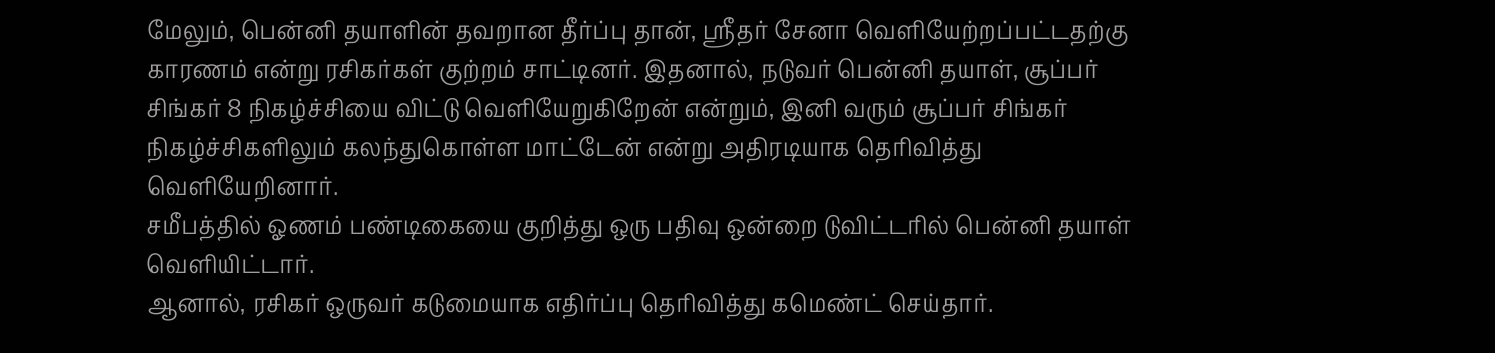மேலும், பென்னி தயாளின் தவறான தீர்ப்பு தான், ஸ்ரீதர் சேனா வெளியேற்றப்பட்டதற்கு காரணம் என்று ரசிகர்கள் குற்றம் சாட்டினர். இதனால், நடுவர் பென்னி தயாள், சூப்பர் சிங்கர் 8 நிகழ்ச்சியை விட்டு வெளியேறுகிறேன் என்றும், இனி வரும் சூப்பர் சிங்கர் நிகழ்ச்சிகளிலும் கலந்துகொள்ள மாட்டேன் என்று அதிரடியாக தெரிவித்து வெளியேறினார்.
சமீபத்தில் ஓணம் பண்டிகையை குறித்து ஒரு பதிவு ஒன்றை டுவிட்டரில் பென்னி தயாள் வெளியிட்டார்.
ஆனால், ரசிகர் ஒருவர் கடுமையாக எதிர்ப்பு தெரிவித்து கமெண்ட் செய்தார்.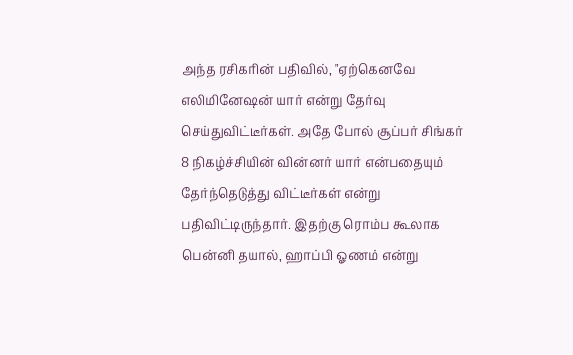அந்த ரசிகரின் பதிவில், "ஏற்கெனவே எலிமினேஷன் யார் என்று தேர்வு செய்துவிட்டீர்கள். அதே போல் சூப்பர் சிங்கர் 8 நிகழ்ச்சியின் வின்னர் யார் என்பதையும் தேர்ந்தெடுத்து விட்டீர்கள் என்று பதிவிட்டிருந்தார். இதற்கு ரொம்ப கூலாக பென்னி தயால், ஹாப்பி ஓணம் என்று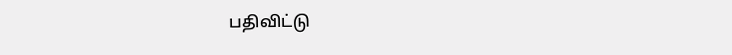பதிவிட்டு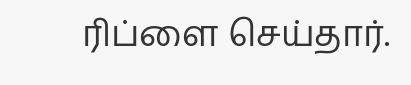ரிப்ளை செய்தார்.